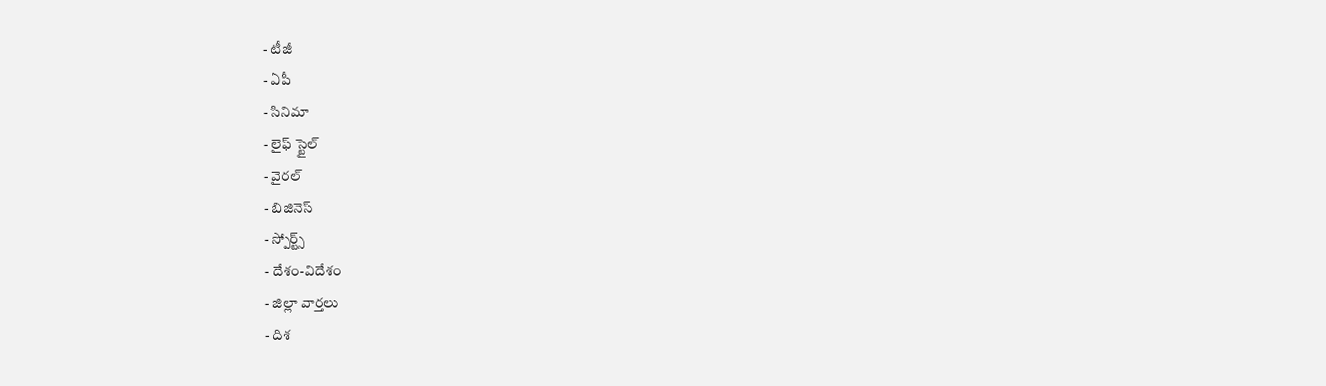- టీజీ
- ఏపీ
- సినిమా
- లైఫ్ స్టైల్
- వైరల్
- బిజినెస్
- స్పోర్ట్స్
- దేశం-విదేశం
- జిల్లా వార్తలు
- దిశ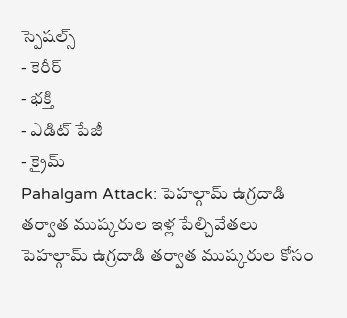స్పెషల్స్
- కెరీర్
- భక్తి
- ఎడిట్ పేజీ
- క్రైమ్
Pahalgam Attack: పెహల్గామ్ ఉగ్రదాడి తర్వాత ముష్కరుల ఇళ్ల పేల్చివేతలు
పెహల్గామ్ ఉగ్రదాడి తర్వాత ముష్కరుల కోసం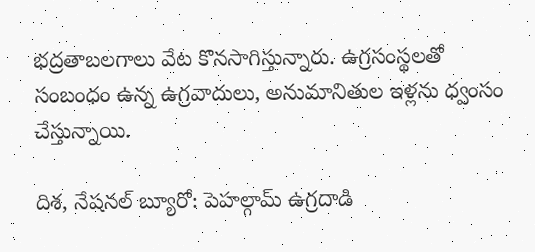భద్రతాబలగాలు వేట కొనసాగిస్తున్నారు. ఉగ్రసంస్థలతో సంబంధం ఉన్న ఉగ్రవాదులు, అనుమానితుల ఇళ్లను ధ్వంసం చేస్తున్నాయి.

దిశ, నేషనల్ బ్యూరో: పెహల్గామ్ ఉగ్రదాడి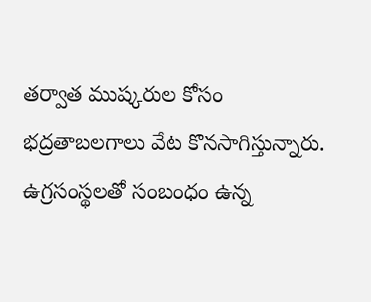తర్వాత ముష్కరుల కోసం భద్రతాబలగాలు వేట కొనసాగిస్తున్నారు. ఉగ్రసంస్థలతో సంబంధం ఉన్న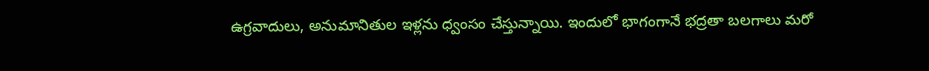ఉగ్రవాదులు, అనుమానితుల ఇళ్లను ధ్వంసం చేస్తున్నాయి. ఇందులో భాగంగానే భద్రతా బలగాలు మరో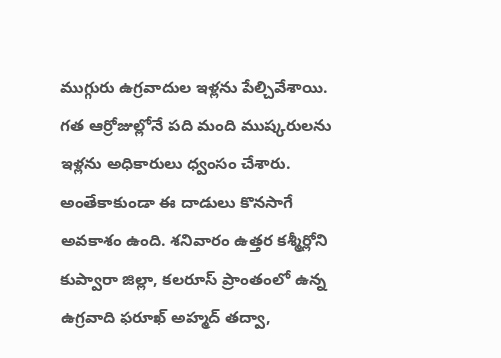ముగ్గురు ఉగ్రవాదుల ఇళ్లను పేల్చివేశాయి. గత ఆర్రోజుల్లోనే పది మంది ముష్కరులను ఇళ్లను అధికారులు ధ్వంసం చేశారు. అంతేకాకుండా ఈ దాడులు కొనసాగే అవకాశం ఉంది. శనివారం ఉత్తర కశ్మీర్లోని కుప్వారా జిల్లా, కలరూస్ ప్రాంతంలో ఉన్న ఉగ్రవాది ఫరూఖ్ అహ్మద్ తద్వా,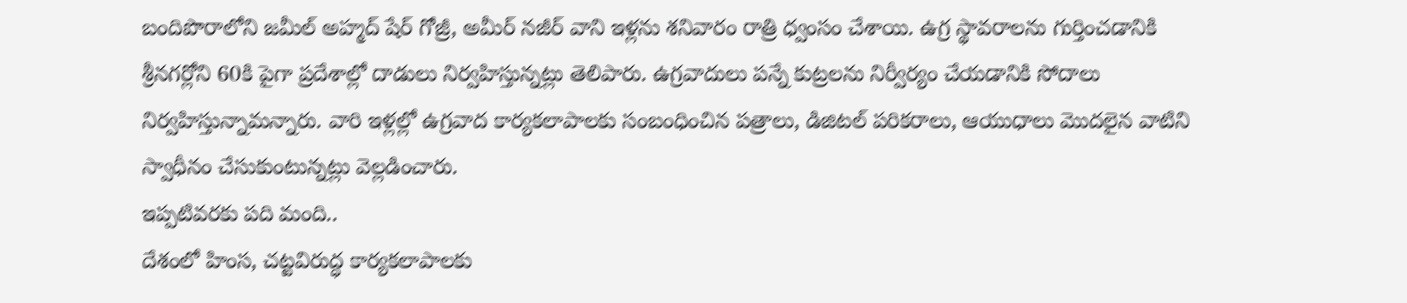బందిపొరాలోని జమీల్ అహ్మద్ షేర్ గోజ్రీ, అమీర్ నజీర్ వాని ఇళ్లను శనివారం రాత్రి ధ్వంసం చేశాయి. ఉగ్ర స్థావరాలను గుర్తించడానికి శ్రీనగర్లోని 60కి పైగా ప్రదేశాల్లో దాడులు నిర్వహిస్తున్నట్లు తెలిపారు. ఉగ్రవాదులు పన్నే కుట్రలను నిర్వీర్యం చేయడానికి సోదాలు నిర్వహిస్తున్నామన్నారు. వారి ఇళ్లల్లో ఉగ్రవాద కార్యకలాపాలకు సంబంధించిన పత్రాలు, డిజిటల్ పరికరాలు, ఆయుధాలు మొదలైన వాటిని స్వాధీనం చేసుకుంటున్నట్లు వెల్లడించారు.
ఇప్పటివరకు పది మంది..
దేశంలో హింస, చట్టవిరుద్ధ కార్యకలాపాలకు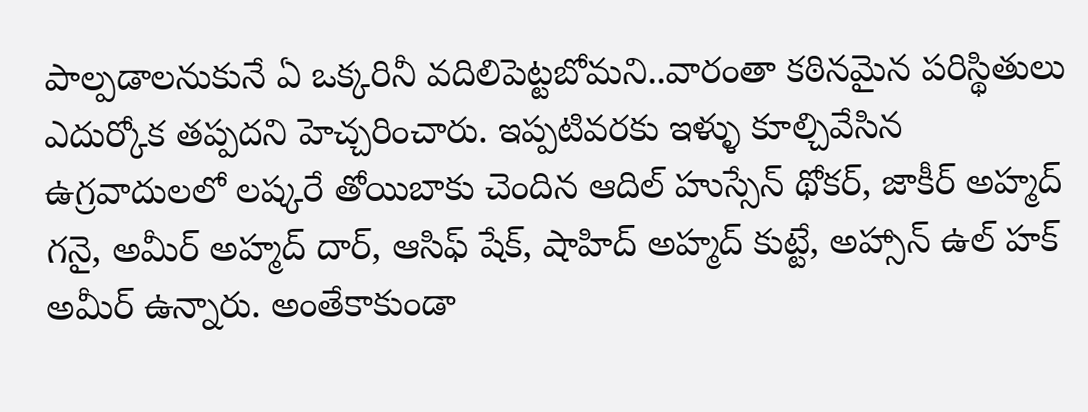పాల్పడాలనుకునే ఏ ఒక్కరినీ వదిలిపెట్టబోమని..వారంతా కఠినమైన పరిస్థితులు ఎదుర్కోక తప్పదని హెచ్చరించారు. ఇప్పటివరకు ఇళ్ళు కూల్చివేసిన ఉగ్రవాదులలో లష్కరే తోయిబాకు చెందిన ఆదిల్ హుస్సేన్ థోకర్, జాకీర్ అహ్మద్ గనై, అమీర్ అహ్మద్ దార్, ఆసిఫ్ షేక్, షాహిద్ అహ్మద్ కుట్టే, అహ్సాన్ ఉల్ హక్ అమీర్ ఉన్నారు. అంతేకాకుండా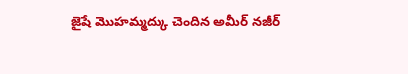జైషే మొహమ్మద్కు చెందిన అమీర్ నజీర్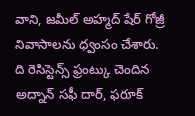వాని, జమీల్ అహ్మద్ షేర్ గోజ్రీ నివాసాలను ధ్వంసం చేశారు. ది రెసిస్టెన్స్ ఫ్రంట్కు చెందిన అద్నాన్ సఫీ దార్, ఫరూక్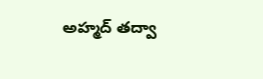అహ్మద్ తద్వా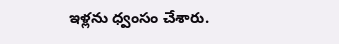ఇళ్లను ధ్వంసం చేశారు.